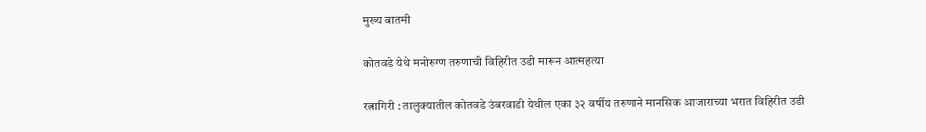मुख्य बातमी

कोतवडे येथे मनोरुग्ण तरुणाची विहिरीत उडी मारून आत्महत्या

रत्नागिरी : तालुक्यातील कोतवडे उंबरवाडी येथील एका ३२ वर्षीय तरुणाने मानसिक आजाराच्या भरात विहिरीत उडी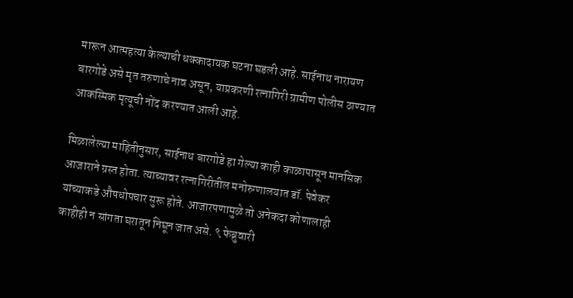मारून आत्महत्या केल्याची धक्कादायक घटना घडली आहे. साईनाथ नारायण बारगोडे असे मृत तरुणाचे नाव असून, याप्रकरणी रत्नागिरी ग्रामीण पोलीस ठाण्यात आकस्मिक मृत्यूची नोंद करण्यात आली आहे.

मिळालेल्या माहितीनुसार, साईनाथ बारगोडे हा गेल्या काही काळापासून मानसिक आजाराने ग्रस्त होता. त्याच्यावर रत्नागिरीतील मनोरुग्णालयात डॉ. पेवेकर यांच्याकडे औषधोपचार सुरू होते. आजारपणामुळे तो अनेकदा कोणालाही काहीही न सांगता घरातून निघून जात असे. ९ फेब्रुवारी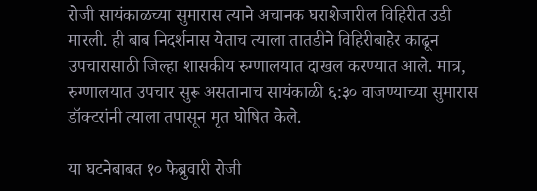रोजी सायंकाळच्या सुमारास त्याने अचानक घराशेजारील विहिरीत उडी मारली. ही बाब निदर्शनास येताच त्याला तातडीने विहिरीबाहेर काढून उपचारासाठी जिल्हा शासकीय रुग्णालयात दाखल करण्यात आले. मात्र, रुग्णालयात उपचार सुरू असतानाच सायंकाळी ६:३० वाजण्याच्या सुमारास डॉक्टरांनी त्याला तपासून मृत घोषित केले.

या घटनेबाबत १० फेब्रुवारी रोजी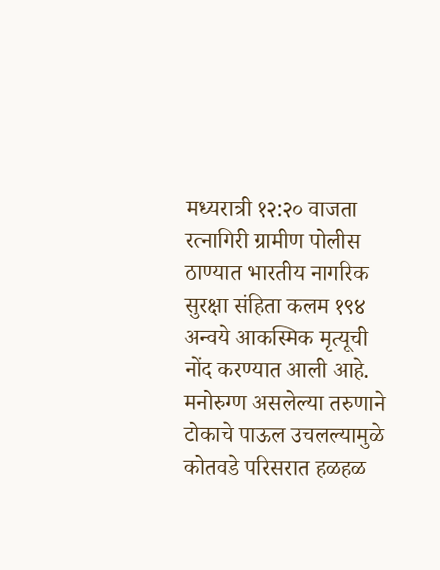मध्यरात्री १२:२० वाजता रत्नागिरी ग्रामीण पोलीस ठाण्यात भारतीय नागरिक सुरक्षा संहिता कलम १९४ अन्वये आकस्मिक मृत्यूची नोंद करण्यात आली आहे. मनोरुग्ण असलेल्या तरुणाने टोकाचे पाऊल उचलल्यामुळे कोतवडे परिसरात हळहळ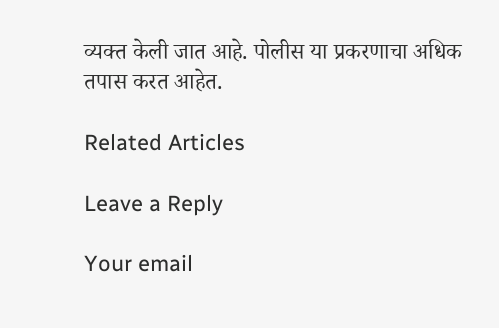व्यक्त केली जात आहे. पोलीस या प्रकरणाचा अधिक तपास करत आहेत.

Related Articles

Leave a Reply

Your email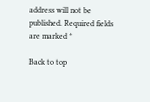address will not be published. Required fields are marked *

Back to top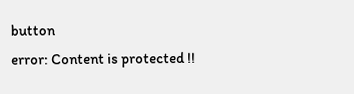button
error: Content is protected !!